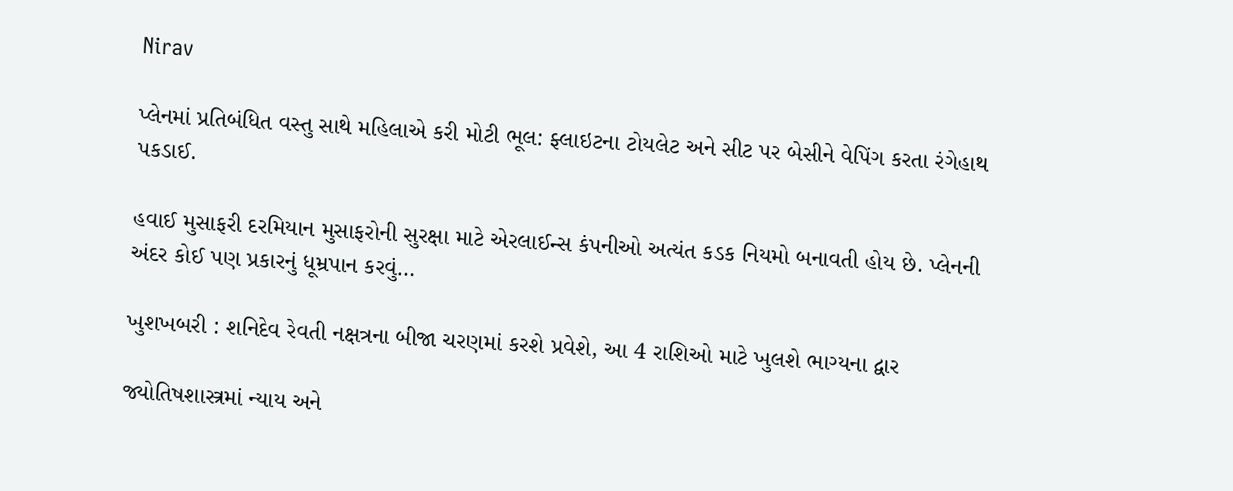Nirav

પ્લેનમાં પ્રતિબંધિત વસ્તુ સાથે મહિલાએ કરી મોટી ભૂલ: ફ્લાઇટના ટોયલેટ અને સીટ પર બેસીને વેપિંગ કરતા રંગેહાથ પકડાઈ.

હવાઈ મુસાફરી દરમિયાન મુસાફરોની સુરક્ષા માટે એરલાઈન્સ કંપનીઓ અત્યંત કડક નિયમો બનાવતી હોય છે. પ્લેનની અંદર કોઈ પણ પ્રકારનું ધૂમ્રપાન કરવું…

ખુશખબરી : શનિદેવ રેવતી નક્ષત્રના બીજા ચરણમાં કરશે પ્રવેશે, આ 4 રાશિઓ માટે ખુલશે ભાગ્યના દ્વાર

જ્યોતિષશાસ્ત્રમાં ન્યાય અને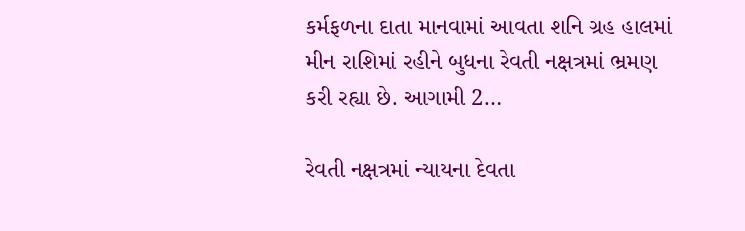કર્મફળના દાતા માનવામાં આવતા શનિ ગ્રહ હાલમાં મીન રાશિમાં રહીને બુધના રેવતી નક્ષત્રમાં ભ્રમણ કરી રહ્યા છે. આગામી 2…

રેવતી નક્ષત્રમાં ન્યાયના દેવતા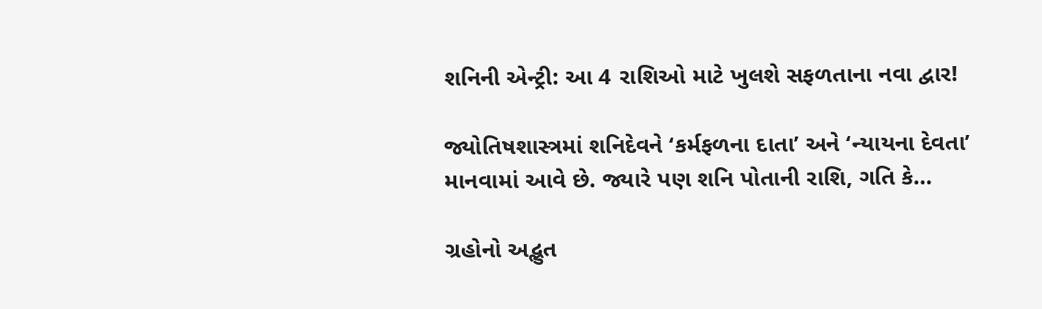શનિની એન્ટ્રી: આ 4 રાશિઓ માટે ખુલશે સફળતાના નવા દ્વાર!

જ્યોતિષશાસ્ત્રમાં શનિદેવને ‘કર્મફળના દાતા’ અને ‘ન્યાયના દેવતા’ માનવામાં આવે છે. જ્યારે પણ શનિ પોતાની રાશિ, ગતિ કે…

ગ્રહોનો અદ્ભુત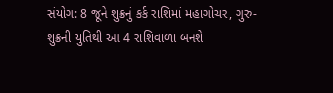સંયોગ: 8 જૂને શુક્રનું કર્ક રાશિમાં મહાગોચર, ગુરુ-શુક્રની યુતિથી આ 4 રાશિવાળા બનશે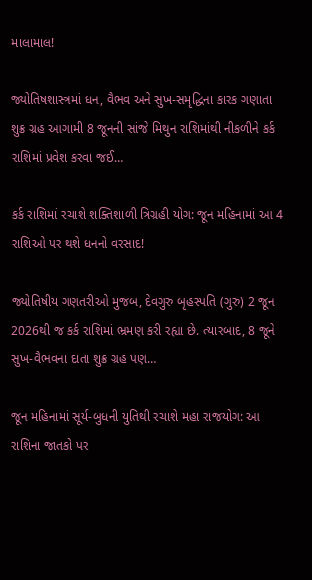માલામાલ!

જ્યોતિષશાસ્ત્રમાં ધન, વૈભવ અને સુખ-સમૃદ્ધિના કારક ગણાતા શુક્ર ગ્રહ આગામી 8 જૂનની સાંજે મિથુન રાશિમાંથી નીકળીને કર્ક રાશિમાં પ્રવેશ કરવા જઈ…

કર્ક રાશિમાં રચાશે શક્તિશાળી ત્રિગ્રહી યોગ: જૂન મહિનામાં આ 4 રાશિઓ પર થશે ધનનો વરસાદ!

જ્યોતિષીય ગણતરીઓ મુજબ, દેવગુરુ બૃહસ્પતિ (ગુરુ) 2 જૂન 2026થી જ કર્ક રાશિમાં ભ્રમણ કરી રહ્યા છે. ત્યારબાદ, 8 જૂને સુખ-વૈભવના દાતા શુક્ર ગ્રહ પણ…

જૂન મહિનામાં સૂર્ય-બુધની યુતિથી રચાશે મહા રાજયોગ: આ રાશિના જાતકો પર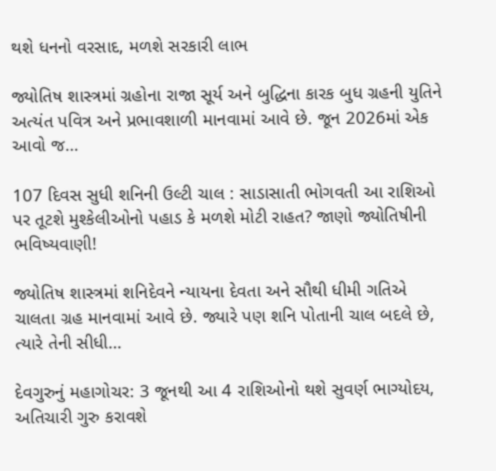થશે ધનનો વરસાદ, મળશે સરકારી લાભ

જ્યોતિષ શાસ્ત્રમાં ગ્રહોના રાજા સૂર્ય અને બુદ્ધિના કારક બુધ ગ્રહની યુતિને અત્યંત પવિત્ર અને પ્રભાવશાળી માનવામાં આવે છે. જૂન 2026માં એક આવો જ…

107 દિવસ સુધી શનિની ઉલ્ટી ચાલ : સાડાસાતી ભોગવતી આ રાશિઓ પર તૂટશે મુશ્કેલીઓનો પહાડ કે મળશે મોટી રાહત? જાણો જ્યોતિષીની ભવિષ્યવાણી!

જ્યોતિષ શાસ્ત્રમાં શનિદેવને ન્યાયના દેવતા અને સૌથી ધીમી ગતિએ ચાલતા ગ્રહ માનવામાં આવે છે. જ્યારે પણ શનિ પોતાની ચાલ બદલે છે, ત્યારે તેની સીધી…

દેવગુરુનું મહાગોચર: 3 જૂનથી આ 4 રાશિઓનો થશે સુવર્ણ ભાગ્યોદય, અતિચારી ગુરુ કરાવશે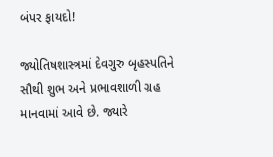બંપર ફાયદો!

જ્યોતિષશાસ્ત્રમાં દેવગુરુ બૃહસ્પતિને સૌથી શુભ અને પ્રભાવશાળી ગ્રહ માનવામાં આવે છે. જ્યારે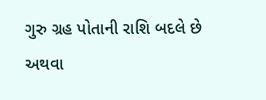ગુરુ ગ્રહ પોતાની રાશિ બદલે છે અથવા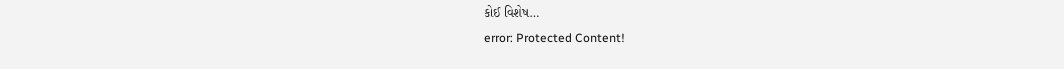કોઈ વિશેષ…
error: Protected Content!